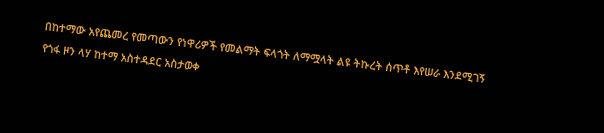በከተማው አየጨመረ የመጣውን የነዋሪዎች የመልማት ፍላጎት ለማሟላት ልዩ ትኩረት ሰጥቶ እየሠራ እንደሚገኝ የጎፋ ዞን ላሃ ከተማ አስተዳደር አስታወቀ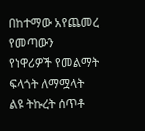በከተማው አየጨመረ የመጣውን የነዋሪዎች የመልማት ፍላጎት ለማሟላት ልዩ ትኩረት ሰጥቶ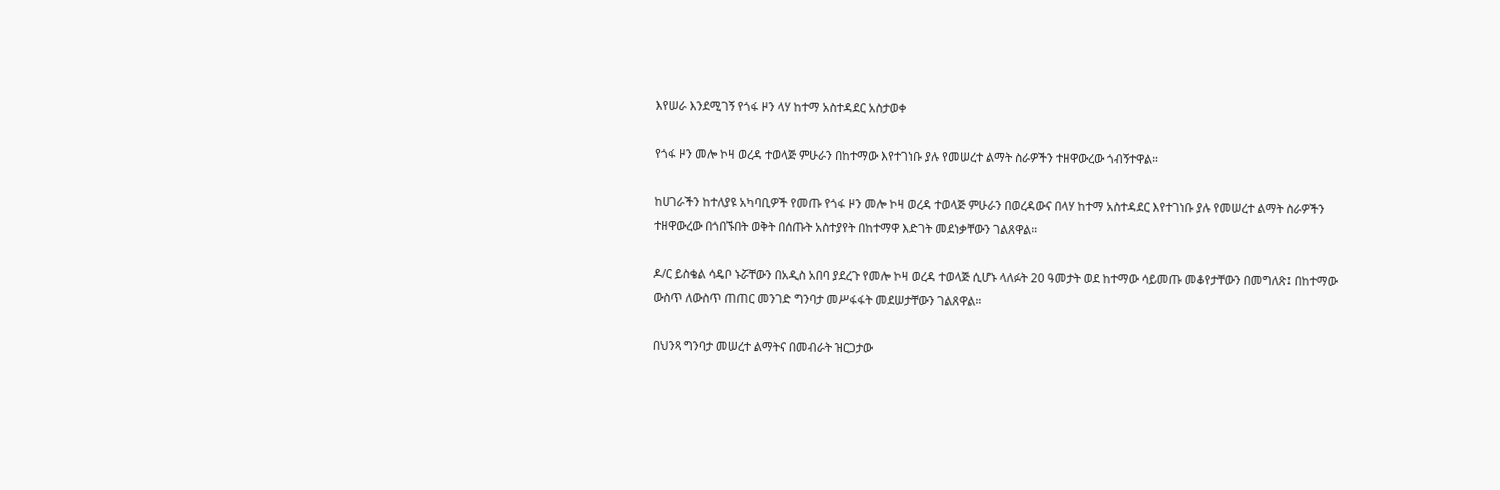እየሠራ እንደሚገኝ የጎፋ ዞን ላሃ ከተማ አስተዳደር አስታወቀ

የጎፋ ዞን መሎ ኮዛ ወረዳ ተወላጅ ምሁራን በከተማው እየተገነቡ ያሉ የመሠረተ ልማት ስራዎችን ተዘዋውረው ጎብኝተዋል።

ከሀገራችን ከተለያዩ አካባቢዎች የመጡ የጎፋ ዞን መሎ ኮዛ ወረዳ ተወላጅ ምሁራን በወረዳውና በላሃ ከተማ አስተዳደር እየተገነቡ ያሉ የመሠረተ ልማት ስራዎችን ተዘዋውረው በጎበኙበት ወቅት በሰጡት አስተያየት በከተማዋ እድገት መደነቃቸውን ገልጸዋል።

ዶ/ር ይስቄል ሳዴቦ ኑሯቸውን በአዲስ አበባ ያደረጉ የመሎ ኮዛ ወረዳ ተወላጅ ሲሆኑ ላለፉት 20 ዓመታት ወደ ከተማው ሳይመጡ መቆየታቸውን በመግለጽ፤ በከተማው ውስጥ ለውስጥ ጠጠር መንገድ ግንባታ መሥፋፋት መደሠታቸውን ገልጸዋል።

በህንጻ ግንባታ መሠረተ ልማትና በመብራት ዝርጋታው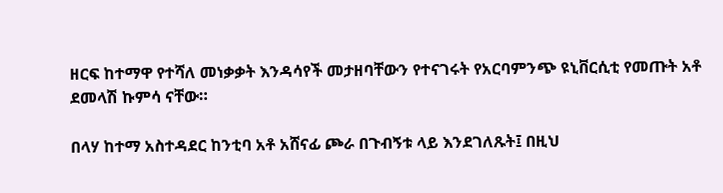ዘርፍ ከተማዋ የተሻለ መነቃቃት እንዳሳየች መታዘባቸውን የተናገሩት የአርባምንጭ ዩኒቨርሲቲ የመጡት አቶ ደመላሽ ኩምሳ ናቸው።

በላሃ ከተማ አስተዳደር ከንቲባ አቶ አሸናፊ ጮራ በጉብኝቱ ላይ እንደገለጹት፤ በዚህ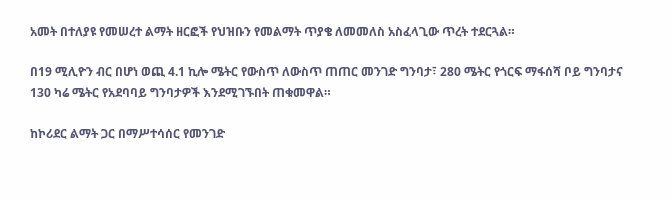አመት በተለያዩ የመሠረተ ልማት ዘርፎች የህዝቡን የመልማት ጥያቄ ለመመለስ አስፈላጊው ጥረት ተደርጓል።

በ19 ሚሊዮን ብር በሆነ ወጪ 4.1 ኪሎ ሜትር የውስጥ ለውስጥ ጠጠር መንገድ ግንባታ፣ 280 ሜትር የጎርፍ ማፋሰሻ ቦይ ግንባታና 130 ካሬ ሜትር የአደባባይ ግንባታዎች እንደሚገኙበት ጠቁመዋል።

ከኮሪደር ልማት ጋር በማሥተሳሰር የመንገድ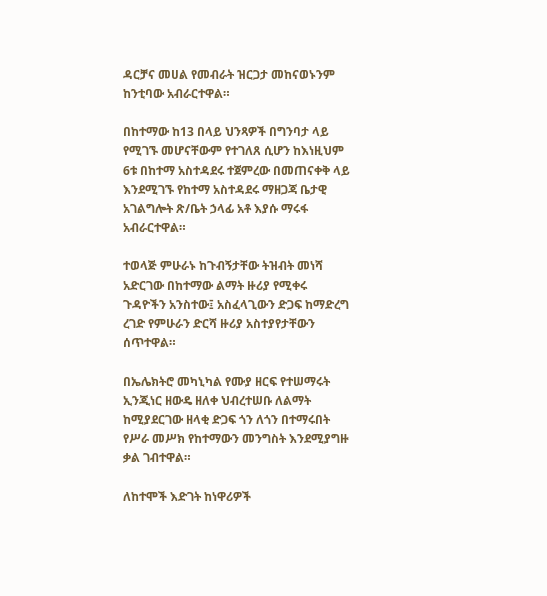ዳርቻና መሀል የመብራት ዝርጋታ መከናወኑንም ከንቲባው አብራርተዋል።

በከተማው ከ13 በላይ ህንጻዎች በግንባታ ላይ የሚገኙ መሆናቸውም የተገለጸ ሲሆን ከእነዚህም 6ቱ በከተማ አስተዳደሩ ተጀምረው በመጠናቀቅ ላይ እንደሚገኙ የከተማ አስተዳደሩ ማዘጋጃ ቤታዊ አገልግሎት ጽ/ቤት ኃላፊ አቶ እያሱ ማሩፋ አብራርተዋል።

ተወላጅ ምሁራኑ ከጉብኝታቸው ትዝብት መነሻ አድርገው በከተማው ልማት ዙሪያ የሚቀሩ ጉዳዮችን አንስተው፤ አስፈላጊውን ድጋፍ ከማድረግ ረገድ የምሁራን ድርሻ ዙሪያ አስተያየታቸውን ሰጥተዋል።

በኤሌክትሮ መካኒካል የሙያ ዘርፍ የተሠማሩት ኢንጂነር ዘውዴ ዘለቀ ህብረተሠቡ ለልማት ከሚያደርገው ዘላቂ ድጋፍ ጎን ለጎን በተማሩበት የሥራ መሥክ የከተማውን መንግስት እንደሚያግዙ ቃል ገብተዋል።

ለከተሞች እድገት ከነዋሪዎች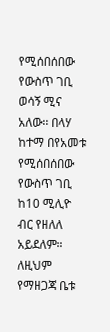የሚሰበሰበው የውስጥ ገቢ ወሳኝ ሚና አለው፡፡ በላሃ ከተማ በየአመቱ የሚሰበሰበው የውስጥ ገቢ ከ10 ሚሊዮ ብር የዘለለ አይደለም። ለዚህም የማዘጋጃ ቤቱ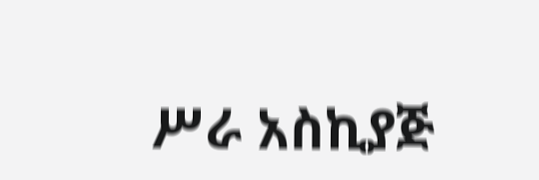ሥራ አስኪያጅ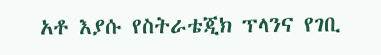አቶ እያሱ የስትራቴጂክ ፕላንና የገቢ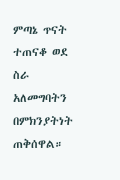ምጣኔ ጥናት ተጠናቆ ወደ ስራ አለመግባትን በምክንያትነት ጠቅሰዋል።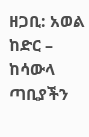ዘጋቢ: አወል ከድር – ከሳውላ ጣቢያችን